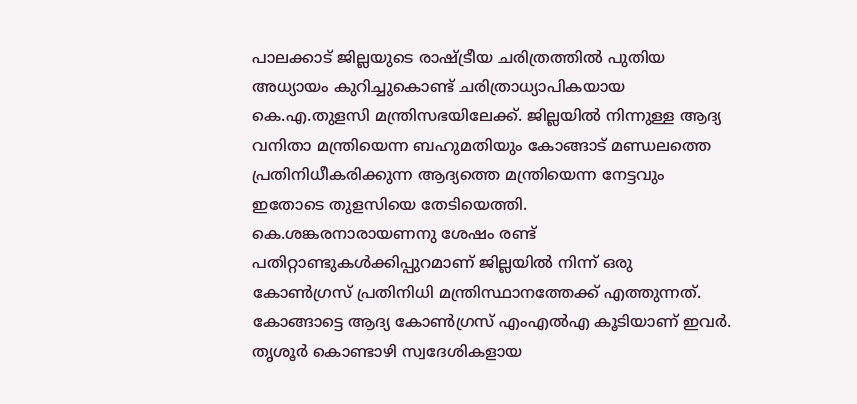പാലക്കാട് ജില്ലയുടെ രാഷ്ട്രീയ ചരിത്രത്തിൽ പുതിയ അധ്യായം കുറിച്ചുകൊണ്ട് ചരിത്രാധ്യാപികയായ കെ.എ.തുളസി മന്ത്രിസഭയിലേക്ക്. ജില്ലയിൽ നിന്നുള്ള ആദ്യ വനിതാ മന്ത്രിയെന്ന ബഹുമതിയും കോങ്ങാട് മണ്ഡലത്തെ പ്രതിനിധീകരിക്കുന്ന ആദ്യത്തെ മന്ത്രിയെന്ന നേട്ടവും ഇതോടെ തുളസിയെ തേടിയെത്തി.
കെ.ശങ്കരനാരായണനു ശേഷം രണ്ട് പതിറ്റാണ്ടുകൾക്കിപ്പുറമാണ് ജില്ലയിൽ നിന്ന് ഒരു കോൺഗ്രസ് പ്രതിനിധി മന്ത്രിസ്ഥാനത്തേക്ക് എത്തുന്നത്. കോങ്ങാട്ടെ ആദ്യ കോൺഗ്രസ് എംഎൽഎ കൂടിയാണ് ഇവർ.
തൃശൂർ കൊണ്ടാഴി സ്വദേശികളായ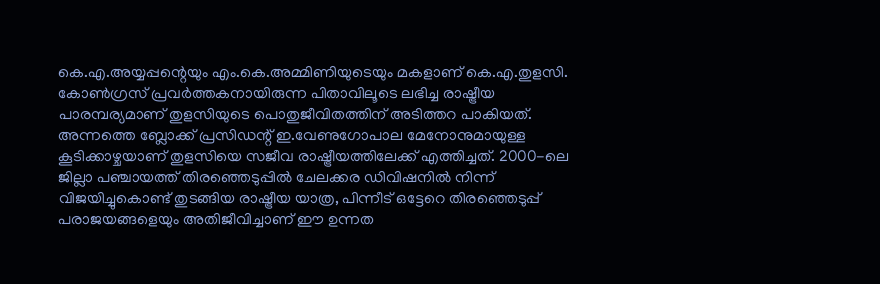കെ.എ.അയ്യപ്പന്റെയും എം.കെ.അമ്മിണിയുടെയും മകളാണ് കെ.എ.തുളസി. കോൺഗ്രസ് പ്രവർത്തകനായിരുന്ന പിതാവിലൂടെ ലഭിച്ച രാഷ്ട്രീയ പാരമ്പര്യമാണ് തുളസിയുടെ പൊതുജീവിതത്തിന് അടിത്തറ പാകിയത്.
അന്നത്തെ ബ്ലോക്ക് പ്രസിഡന്റ് ഇ.വേണുഗോപാല മേനോനുമായുള്ള കൂടിക്കാഴ്ചയാണ് തുളസിയെ സജീവ രാഷ്ട്രീയത്തിലേക്ക് എത്തിച്ചത്. 2000-ലെ ജില്ലാ പഞ്ചായത്ത് തിരഞ്ഞെടുപ്പിൽ ചേലക്കര ഡിവിഷനിൽ നിന്ന് വിജയിച്ചുകൊണ്ട് തുടങ്ങിയ രാഷ്ട്രീയ യാത്ര, പിന്നീട് ഒട്ടേറെ തിരഞ്ഞെടുപ്പ് പരാജയങ്ങളെയും അതിജീവിച്ചാണ് ഈ ഉന്നത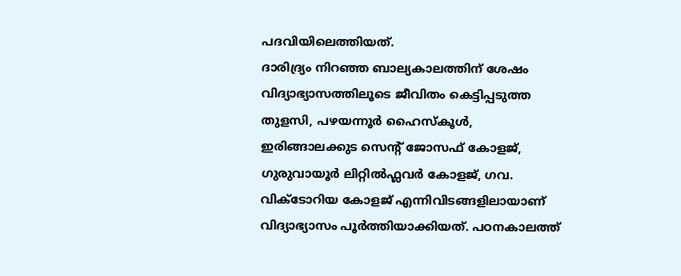പദവിയിലെത്തിയത്.
ദാരിദ്ര്യം നിറഞ്ഞ ബാല്യകാലത്തിന് ശേഷം വിദ്യാഭ്യാസത്തിലൂടെ ജീവിതം കെട്ടിപ്പടുത്ത തുളസി, പഴയന്നൂർ ഹൈസ്കൂൾ, ഇരിങ്ങാലക്കുട സെന്റ് ജോസഫ് കോളജ്, ഗുരുവായൂർ ലിറ്റിൽഫ്ലവർ കോളജ്, ഗവ.
വിക്ടോറിയ കോളജ് എന്നിവിടങ്ങളിലായാണ് വിദ്യാഭ്യാസം പൂർത്തിയാക്കിയത്. പഠനകാലത്ത്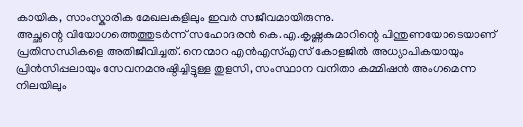കായിക, സാംസ്കാരിക മേഖലകളിലും ഇവർ സജീവമായിരുന്നു.
അച്ഛന്റെ വിയോഗത്തെത്തുടർന്ന് സഹോദരൻ കെ.എ.കൃഷ്ണകുമാറിന്റെ പിന്തുണയോടെയാണ് പ്രതിസന്ധികളെ അതിജീവിച്ചത്. നെന്മാറ എൻഎസ്എസ് കോളജിൽ അധ്യാപികയായും പ്രിൻസിപ്പലായും സേവനമനുഷ്ഠിച്ചിട്ടുള്ള തുളസി, സംസ്ഥാന വനിതാ കമ്മിഷൻ അംഗമെന്ന നിലയിലും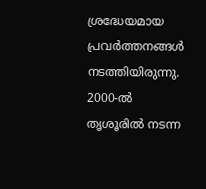ശ്രദ്ധേയമായ പ്രവർത്തനങ്ങൾ നടത്തിയിരുന്നു.
2000-ൽ തൃശൂരിൽ നടന്ന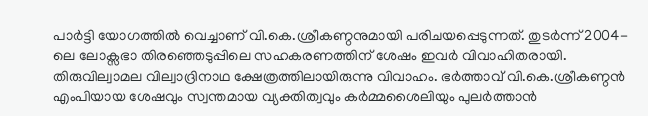പാർട്ടി യോഗത്തിൽ വെച്ചാണ് വി.കെ.ശ്രീകണ്ഠനുമായി പരിചയപ്പെടുന്നത്. തുടർന്ന് 2004-ലെ ലോക്സഭാ തിരഞ്ഞെടുപ്പിലെ സഹകരണത്തിന് ശേഷം ഇവർ വിവാഹിതരായി.
തിരുവില്വാമല വില്വാദ്രിനാഥ ക്ഷേത്രത്തിലായിരുന്നു വിവാഹം. ഭർത്താവ് വി.കെ.ശ്രീകണ്ഠൻ എംപിയായ ശേഷവും സ്വന്തമായ വ്യക്തിത്വവും കർമ്മശൈലിയും പുലർത്താൻ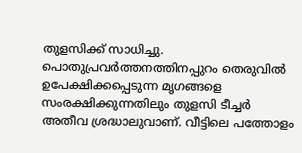തുളസിക്ക് സാധിച്ചു.
പൊതുപ്രവർത്തനത്തിനപ്പുറം തെരുവിൽ ഉപേക്ഷിക്കപ്പെടുന്ന മൃഗങ്ങളെ സംരക്ഷിക്കുന്നതിലും തുളസി ടീച്ചർ അതീവ ശ്രദ്ധാലുവാണ്. വീട്ടിലെ പത്തോളം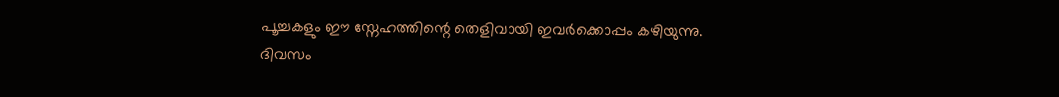പൂച്ചകളും ഈ സ്നേഹത്തിന്റെ തെളിവായി ഇവർക്കൊപ്പം കഴിയുന്നു.
ദിവസം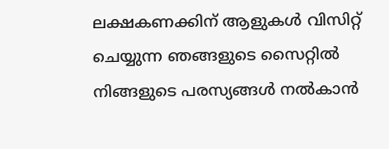ലക്ഷകണക്കിന് ആളുകൾ വിസിറ്റ് ചെയ്യുന്ന ഞങ്ങളുടെ സൈറ്റിൽ നിങ്ങളുടെ പരസ്യങ്ങൾ നൽകാൻ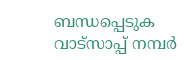ബന്ധപ്പെടുക വാട്സാപ്പ് നമ്പർ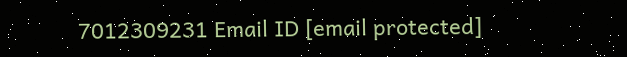7012309231 Email ID [email protected]